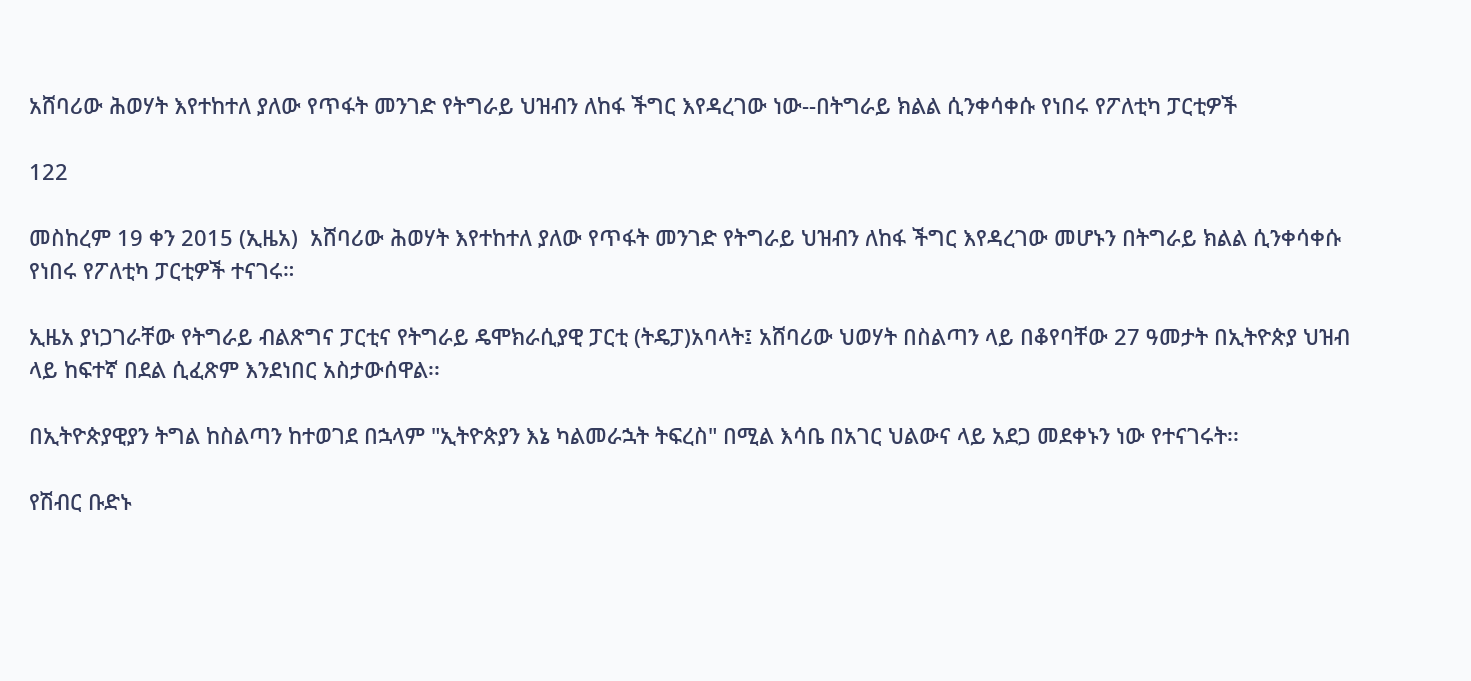አሸባሪው ሕወሃት እየተከተለ ያለው የጥፋት መንገድ የትግራይ ህዝብን ለከፋ ችግር እየዳረገው ነው--በትግራይ ክልል ሲንቀሳቀሱ የነበሩ የፖለቲካ ፓርቲዎች

122

መስከረም 19 ቀን 2015 (ኢዜአ)  አሸባሪው ሕወሃት እየተከተለ ያለው የጥፋት መንገድ የትግራይ ህዝብን ለከፋ ችግር እየዳረገው መሆኑን በትግራይ ክልል ሲንቀሳቀሱ የነበሩ የፖለቲካ ፓርቲዎች ተናገሩ።

ኢዜአ ያነጋገራቸው የትግራይ ብልጽግና ፓርቲና የትግራይ ዴሞክራሲያዊ ፓርቲ (ትዴፓ)አባላት፤ አሸባሪው ህወሃት በስልጣን ላይ በቆየባቸው 27 ዓመታት በኢትዮጵያ ህዝብ ላይ ከፍተኛ በደል ሲፈጽም እንደነበር አስታውሰዋል፡፡

በኢትዮጵያዊያን ትግል ከስልጣን ከተወገደ በኋላም "ኢትዮጵያን እኔ ካልመራኋት ትፍረስ" በሚል እሳቤ በአገር ህልውና ላይ አደጋ መደቀኑን ነው የተናገሩት፡፡

የሽብር ቡድኑ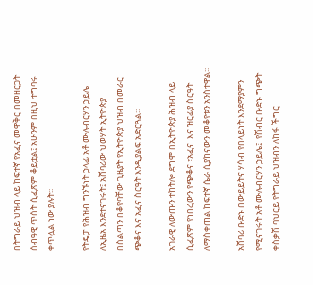በትግራይ ህዝብ ላይ ከፍተኛ የአፈና መዋቅር በመዘርጋት ሰብዓዊ ጥሰት ሲፈጽም ቆይቷል፤ አሁንም በዚህ ተግባሩ ቀጥሏል ነው ያሉት፡፡

የትዴፓ የሕዝብ ግንኙነት ኃላፊ አቶ ሙሉብርሃን ኃይሌ ለኢዜአ እንደተናገሩት፤ አሸባሪው ህወሃት ኢትዮጵያ በስልጣን በቆየባቸው ጊዜያት የኢትዮጵያ ህዝብ በመራር ጭቆና እና አፈና ስርዓት እንዲያልፍ አድርጓል፡፡

አገራዊ ለውጡን ተከትሎ ደግሞ በኢትዮጵያ ሕዝብ ላይ ሲፈጽም የነበረውን የጭቆና ፣አፈና  እና ዝርፊያ ስርዓት ለማስቀጠል ከፍተኛ ሴራ ሲያከናውን መቆየቱን አንስተዋል፡፡

አሸባሪ ቡድኑ በውይይትና ሃሳብ የበላይነት እንደማያምን የሚናገሩት አቶ ሙሉብርሃን ኃይሌ፤  የሽብር ቡድኑ ግጭት ቀስቃሽ ባህርይ የትግራይ ህዝብን ለከፋ ችግር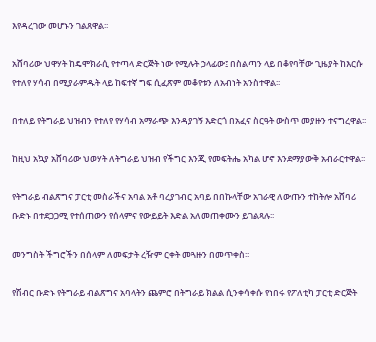እየዳረገው መሆኑን ገልጸዋል፡፡

አሸባሪው ህዋሃት ከዴሞክራሲ የተጣላ ድርጅት ነው የሚሉት ኃላፊው፤ በስልጣን ላይ በቆየባቸው ጊዜያት ከእርሱ የተለየ ሃሳብ በሚያራምዱት ላይ ከፍተኛ ግፍ ሲፈጽም መቆየቱን ለአብነት አንስተዋል፡፡

በተለይ የትግራይ ህዝብን የተለየ የሃሳብ አማራጭ እንዳያገኝ እድርጎ በአፈና ስርዓት ውስጥ መያዙን ተናግረዋል፡፡

ከዚህ አኳያ አሸባሪው ህወሃት ለትግራይ ህዝብ የችግር እንጂ የመፍትሔ አካል ሆኖ እንደማያውቅ አብራርተዋል፡፡

የትግራይ ብልጽግና ፓርቲ መስራችና አባል አቶ ባረያገብር አባይ በበኩላቸው አገራዊ ለውጡን ተከትሎ አሸባሪ ቡድኑ በተደጋጋሚ የተሰጠውን የሰላምና የውይይት እድል አለመጠቀሙን ይገልጻሉ፡፡

መንግስት ችግሮችን በሰላም ለመፍታት ረዥም ርቀት መጓዙን በመጥቀስ፡፡

የሽብር ቡድኑ የትግራይ ብልጽግና አባላትን ጨምሮ በትግራይ ክልል ሲንቀሳቀሱ የነበሩ የፖለቲካ ፓርቲ ድርጅት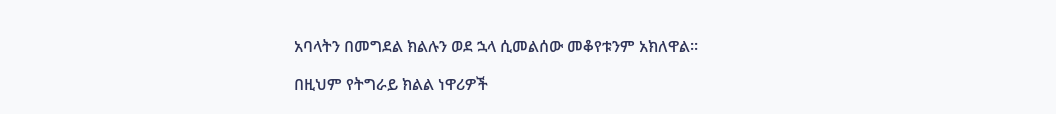አባላትን በመግደል ክልሉን ወደ ኋላ ሲመልሰው መቆየቱንም አክለዋል፡፡

በዚህም የትግራይ ክልል ነዋሪዎች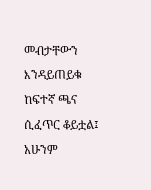መብታቸውን እንዳይጠይቁ ከፍተኛ ጫና ሲፈጥር ቆይቷል፤ አሁንም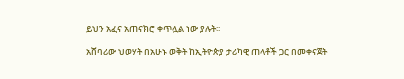ይህን አፈና አጠናክሮ ቀጥሏል ነው ያሉት፡፡

አሸባሪው ህወሃት በአሁኑ ወቅት ከኢትዮጵያ ታሪካዊ ጠላቶች ጋር በመቀናጀት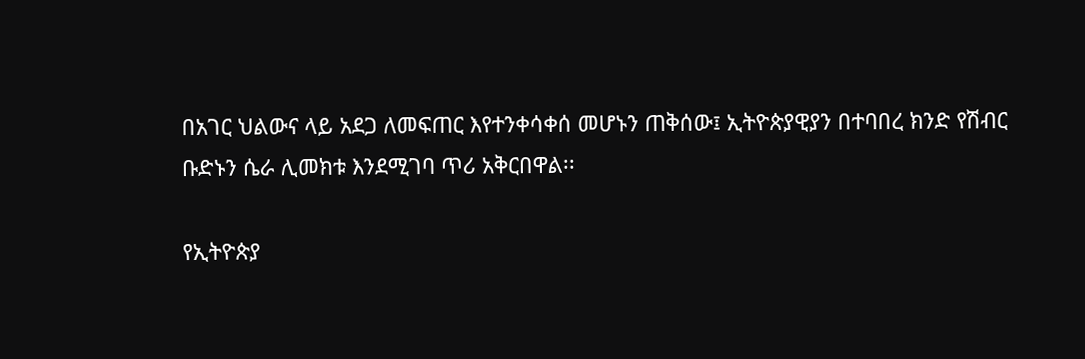በአገር ህልውና ላይ አደጋ ለመፍጠር እየተንቀሳቀሰ መሆኑን ጠቅሰው፤ ኢትዮጵያዊያን በተባበረ ክንድ የሽብር ቡድኑን ሴራ ሊመክቱ እንደሚገባ ጥሪ አቅርበዋል፡፡

የኢትዮጵያ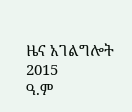ዜና አገልግሎት
2015
ዓ.ም